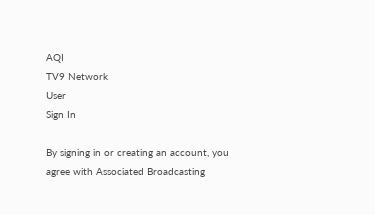AQI
TV9 Network
User
Sign In

By signing in or creating an account, you agree with Associated Broadcasting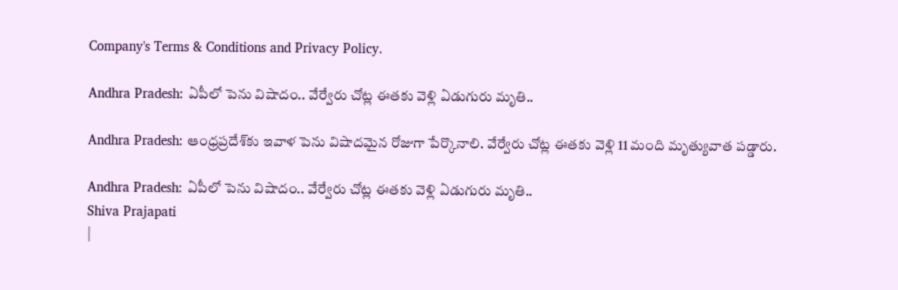Company's Terms & Conditions and Privacy Policy.

Andhra Pradesh: ఏపీలో పెను విషాదం.. వేర్వేరు చోట్ల ఈతకు వెళ్లి ఏడుగురు మృతి..

Andhra Pradesh: ఆంధ్రప్రదేశ్‌కు ఇవాళ పెను విషాదమైన రోజుగా పేర్కొనాలి. వేర్వేరు చోట్ల ఈతకు వెళ్లి 11 మంది మృత్యువాత పడ్డారు.

Andhra Pradesh: ఏపీలో పెను విషాదం.. వేర్వేరు చోట్ల ఈతకు వెళ్లి ఏడుగురు మృతి..
Shiva Prajapati
|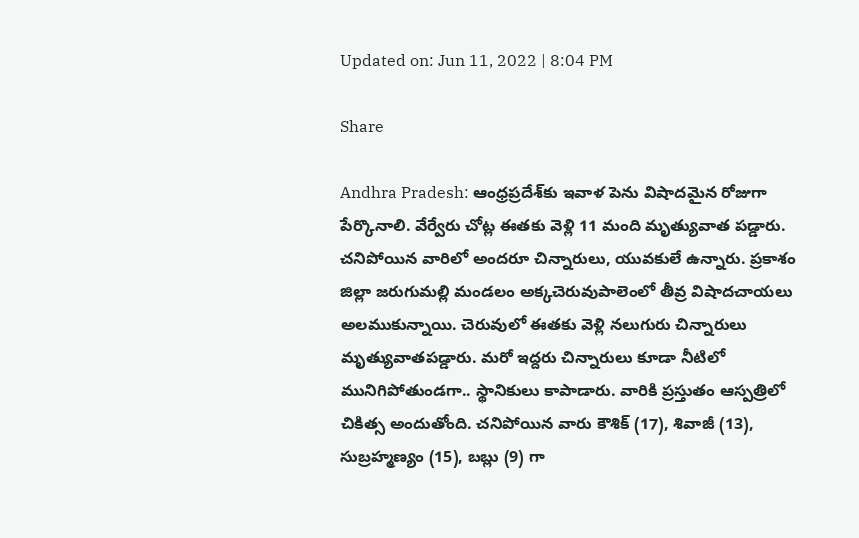Updated on: Jun 11, 2022 | 8:04 PM

Share

Andhra Pradesh: ఆంధ్రప్రదేశ్‌కు ఇవాళ పెను విషాదమైన రోజుగా పేర్కొనాలి. వేర్వేరు చోట్ల ఈతకు వెళ్లి 11 మంది మృత్యువాత పడ్డారు. చనిపోయిన వారిలో అందరూ చిన్నారులు, యువకులే ఉన్నారు. ప్రకాశం జిల్లా జరుగుమల్లి మండలం అక్కచెరువుపాలెంలో తీవ్ర విషాదచాయలు అలముకున్నాయి. చెరువులో ఈతకు వెళ్లి నలుగురు చిన్నారులు మృత్యువాతపడ్డారు. మరో ఇద్దరు చిన్నారులు కూడా నీటిలో మునిగిపోతుండగా.. స్థానికులు కాపాడారు. వారికి ప్రస్తుతం ఆస్పత్రిలో చికిత్స అందుతోంది. చనిపోయిన వారు కౌశిక్ (17), శివాజీ (13), సుబ్రహ్మణ్యం (15), బబ్లు (9) గా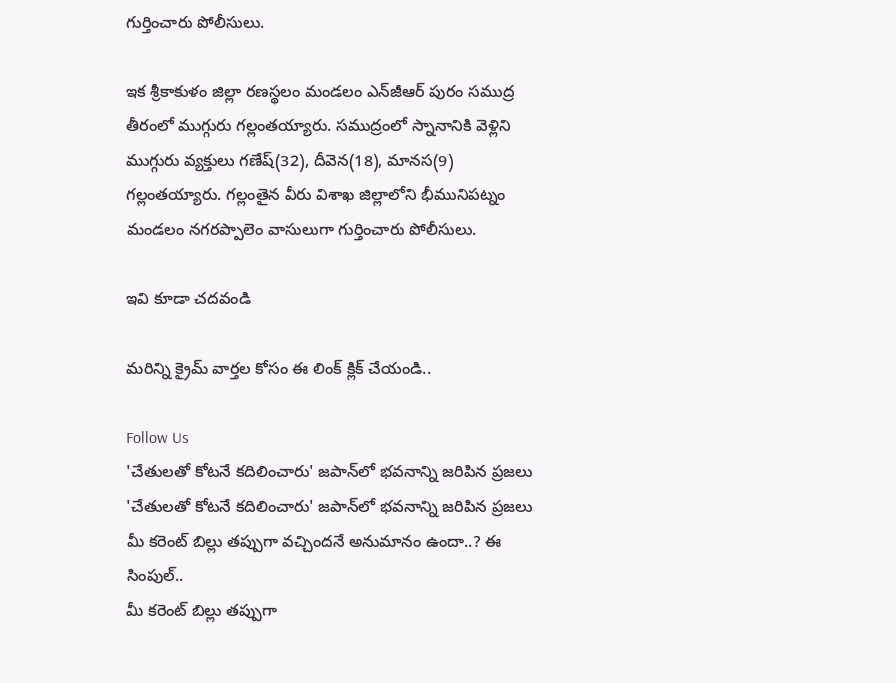గుర్తించారు పోలీసులు.

ఇక శ్రీకాకుళం జిల్లా రణస్థలం మండలం ఎన్‌జీఆర్ పురం సముద్ర తీరంలో ముగ్గురు గల్లంతయ్యారు. సముద్రంలో స్నానానికి వెళ్లిని ముగ్గురు వ్యక్తులు గణేష్(32), దీవెన(18), మానస(9) గల్లంతయ్యారు. గల్లంతైన వీరు విశాఖ జిల్లాలోని భీమునిపట్నం మండలం నగరప్పాలెం వాసులుగా గుర్తించారు పోలీసులు.

ఇవి కూడా చదవండి

మరిన్ని క్రైమ్ వార్తల కోసం ఈ లింక్ క్లిక్ చేయండి..

Follow Us
'చేతులతో కోటనే కదిలించారు' జపాన్‌లో భవనాన్ని జరిపిన ప్రజలు
'చేతులతో కోటనే కదిలించారు' జపాన్‌లో భవనాన్ని జరిపిన ప్రజలు
మీ కరెంట్ బిల్లు తప్పుగా వచ్చిందనే అనుమానం ఉందా..? ఈ సింపుల్..
మీ కరెంట్ బిల్లు తప్పుగా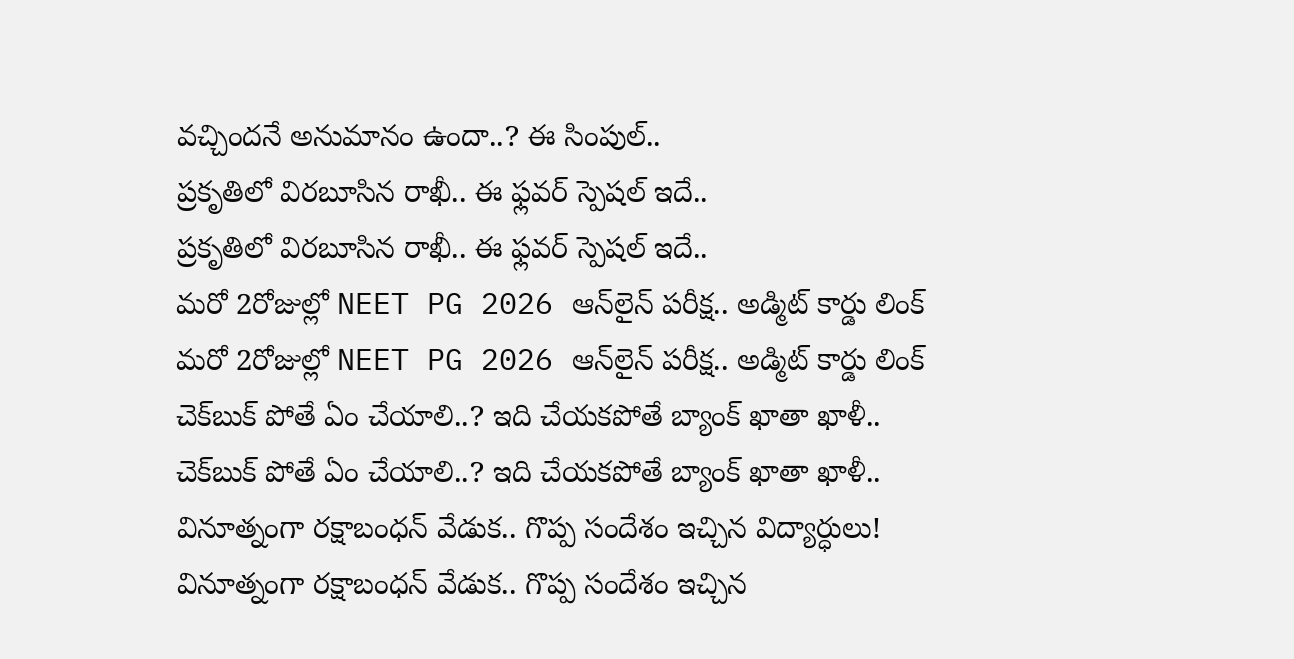వచ్చిందనే అనుమానం ఉందా..? ఈ సింపుల్..
ప్రకృతిలో విరబూసిన రాఖీ.. ఈ ఫ్లవర్ స్పెషల్ ఇదే..
ప్రకృతిలో విరబూసిన రాఖీ.. ఈ ఫ్లవర్ స్పెషల్ ఇదే..
మరో 2రోజుల్లో NEET PG 2026 ఆన్‌లైన్ పరీక్ష.. అడ్మిట్ కార్డు లింక్
మరో 2రోజుల్లో NEET PG 2026 ఆన్‌లైన్ పరీక్ష.. అడ్మిట్ కార్డు లింక్
చెక్‌బుక్ పోతే ఏం చేయాలి..? ఇది చేయకపోతే బ్యాంక్ ఖాతా ఖాళీ..
చెక్‌బుక్ పోతే ఏం చేయాలి..? ఇది చేయకపోతే బ్యాంక్ ఖాతా ఖాళీ..
వినూత్నంగా రక్షాబంధన్ వేడుక.. గొప్ప సందేశం ఇచ్చిన విద్యార్ధులు!
వినూత్నంగా రక్షాబంధన్ వేడుక.. గొప్ప సందేశం ఇచ్చిన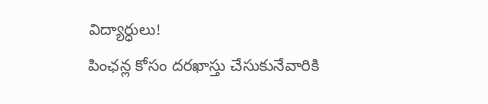విద్యార్ధులు!
పింఛన్ల కోసం దరఖాస్తు చేసుకునేవారికి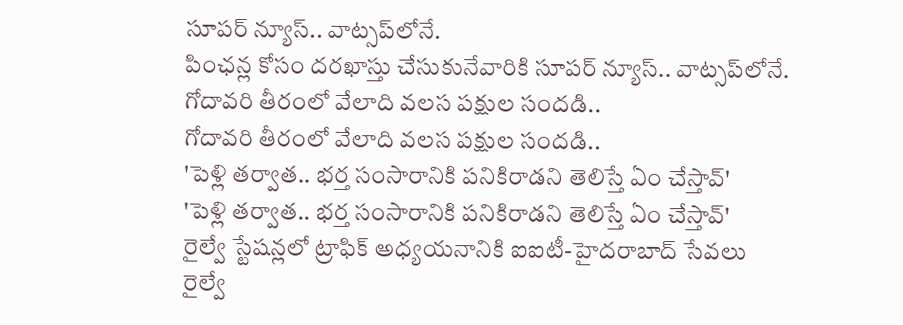సూపర్ న్యూస్.. వాట్సప్‌లోనే.
పింఛన్ల కోసం దరఖాస్తు చేసుకునేవారికి సూపర్ న్యూస్.. వాట్సప్‌లోనే.
గోదావరి తీరంలో వేలాది వలస పక్షుల సందడి..
గోదావరి తీరంలో వేలాది వలస పక్షుల సందడి..
'పెళ్లి తర్వాత.. భర్త సంసారానికి పనికిరాడని తెలిస్తే ఏం చేస్తావ్'
'పెళ్లి తర్వాత.. భర్త సంసారానికి పనికిరాడని తెలిస్తే ఏం చేస్తావ్'
రైల్వే స్టేషన్లలో ట్రాఫిక్ అధ్యయనానికి ఐఐటీ-హైదరాబాద్‌ సేవలు
రైల్వే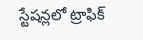స్టేషన్లలో ట్రాఫిక్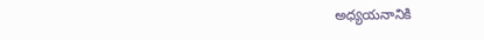అధ్యయనానికి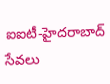ఐఐటీ-హైదరాబాద్‌ సేవలు